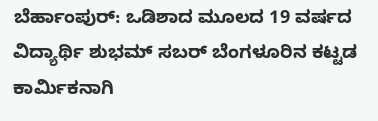ಬೆರ್ಹಾಂಪುರ್: ಒಡಿಶಾದ ಮೂಲದ 19 ವರ್ಷದ ವಿದ್ಯಾರ್ಥಿ ಶುಭಮ್ ಸಬರ್ ಬೆಂಗಳೂರಿನ ಕಟ್ಟಡ ಕಾರ್ಮಿಕನಾಗಿ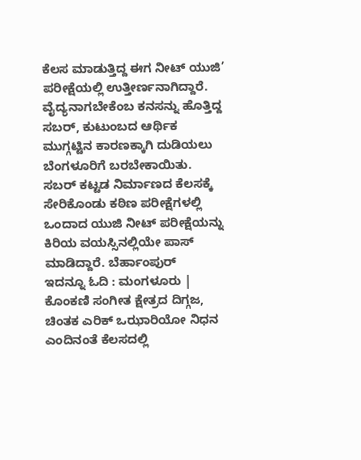ಕೆಲಸ ಮಾಡುತ್ತಿದ್ದ ಈಗ ನೀಟ್ ಯುಜಿ’ ಪರೀಕ್ಷೆಯಲ್ಲಿ ಉತ್ತೀರ್ಣನಾಗಿದ್ದಾರೆ.
ವೈದ್ಯನಾಗಬೇಕೆಂಬ ಕನಸನ್ನು ಹೊತ್ತಿದ್ದ ಸಬರ್, ಕುಟುಂಬದ ಆರ್ಥಿಕ ಮುಗ್ಗಟ್ಟಿನ ಕಾರಣಕ್ಕಾಗಿ ದುಡಿಯಲು ಬೆಂಗಳೂರಿಗೆ ಬರಬೇಕಾಯಿತು. ಸಬರ್ ಕಟ್ಟಡ ನಿರ್ಮಾಣದ ಕೆಲಸಕ್ಕೆ ಸೇರಿಕೊಂಡು ಕಠಿಣ ಪರೀಕ್ಷೆಗಳಲ್ಲಿ ಒಂದಾದ ಯುಜಿ ನೀಟ್ ಪರೀಕ್ಷೆಯನ್ನು ಕಿರಿಯ ವಯಸ್ಸಿನಲ್ಲಿಯೇ ಪಾಸ್ ಮಾಡಿದ್ದಾರೆ. ಬೆರ್ಹಾಂಪುರ್
ಇದನ್ನೂ ಓದಿ : ಮಂಗಳೂರು | ಕೊಂಕಣಿ ಸಂಗೀತ ಕ್ಷೇತ್ರದ ದಿಗ್ಗಜ, ಚಿಂತಕ ಎರಿಕ್ ಒಝಾರಿಯೋ ನಿಧನ
ಎಂದಿನಂತೆ ಕೆಲಸದಲ್ಲಿ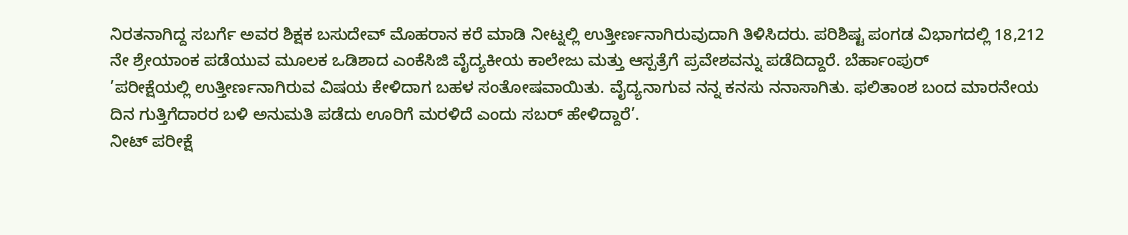ನಿರತನಾಗಿದ್ದ ಸಬರ್ಗೆ ಅವರ ಶಿಕ್ಷಕ ಬಸುದೇವ್ ಮೊಹರಾನ ಕರೆ ಮಾಡಿ ನೀಟ್ನಲ್ಲಿ ಉತ್ತೀರ್ಣನಾಗಿರುವುದಾಗಿ ತಿಳಿಸಿದರು. ಪರಿಶಿಷ್ಟ ಪಂಗಡ ವಿಭಾಗದಲ್ಲಿ 18,212 ನೇ ಶ್ರೇಯಾಂಕ ಪಡೆಯುವ ಮೂಲಕ ಒಡಿಶಾದ ಎಂಕೆಸಿಜಿ ವೈದ್ಯಕೀಯ ಕಾಲೇಜು ಮತ್ತು ಆಸ್ಪತ್ರೆಗೆ ಪ್ರವೇಶವನ್ನು ಪಡೆದಿದ್ದಾರೆ. ಬೆರ್ಹಾಂಪುರ್
’ಪರೀಕ್ಷೆಯಲ್ಲಿ ಉತ್ತೀರ್ಣನಾಗಿರುವ ವಿಷಯ ಕೇಳಿದಾಗ ಬಹಳ ಸಂತೋಷವಾಯಿತು. ವೈದ್ಯನಾಗುವ ನನ್ನ ಕನಸು ನನಾಸಾಗಿತು. ಫಲಿತಾಂಶ ಬಂದ ಮಾರನೇಯ ದಿನ ಗುತ್ತಿಗೆದಾರರ ಬಳಿ ಅನುಮತಿ ಪಡೆದು ಊರಿಗೆ ಮರಳಿದೆ ಎಂದು ಸಬರ್ ಹೇಳಿದ್ದಾರೆ’.
ನೀಟ್ ಪರೀಕ್ಷೆ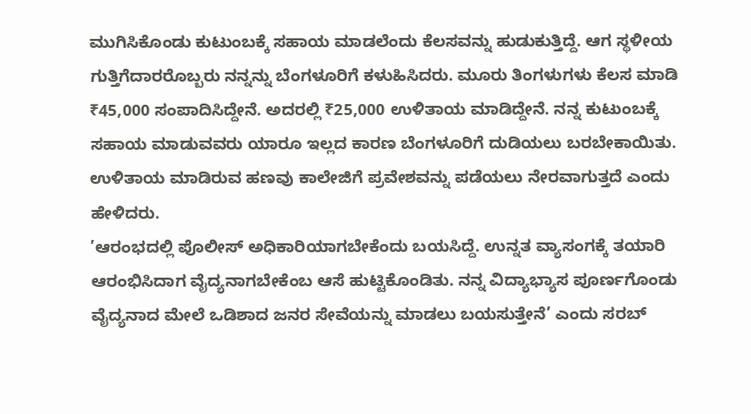ಮುಗಿಸಿಕೊಂಡು ಕುಟುಂಬಕ್ಕೆ ಸಹಾಯ ಮಾಡಲೆಂದು ಕೆಲಸವನ್ನು ಹುಡುಕುತ್ತಿದ್ದೆ. ಆಗ ಸ್ಥಳೀಯ ಗುತ್ತಿಗೆದಾರರೊಬ್ಬರು ನನ್ನನ್ನು ಬೆಂಗಳೂರಿಗೆ ಕಳುಹಿಸಿದರು. ಮೂರು ತಿಂಗಳುಗಳು ಕೆಲಸ ಮಾಡಿ ₹45,000 ಸಂಪಾದಿಸಿದ್ದೇನೆ. ಅದರಲ್ಲಿ ₹25,000 ಉಳಿತಾಯ ಮಾಡಿದ್ದೇನೆ. ನನ್ನ ಕುಟುಂಬಕ್ಕೆ ಸಹಾಯ ಮಾಡುವವರು ಯಾರೂ ಇಲ್ಲದ ಕಾರಣ ಬೆಂಗಳೂರಿಗೆ ದುಡಿಯಲು ಬರಬೇಕಾಯಿತು. ಉಳಿತಾಯ ಮಾಡಿರುವ ಹಣವು ಕಾಲೇಜಿಗೆ ಪ್ರವೇಶವನ್ನು ಪಡೆಯಲು ನೇರವಾಗುತ್ತದೆ ಎಂದು ಹೇಳಿದರು.
’ಆರಂಭದಲ್ಲಿ ಪೊಲೀಸ್ ಅಧಿಕಾರಿಯಾಗಬೇಕೆಂದು ಬಯಸಿದ್ದೆ. ಉನ್ನತ ವ್ಯಾಸಂಗಕ್ಕೆ ತಯಾರಿ ಆರಂಭಿಸಿದಾಗ ವೈದ್ಯನಾಗಬೇಕೆಂಬ ಆಸೆ ಹುಟ್ಟಿಕೊಂಡಿತು. ನನ್ನ ವಿದ್ಯಾಭ್ಯಾಸ ಪೂರ್ಣಗೊಂಡು ವೈದ್ಯನಾದ ಮೇಲೆ ಒಡಿಶಾದ ಜನರ ಸೇವೆಯನ್ನು ಮಾಡಲು ಬಯಸುತ್ತೇನೆ’ ಎಂದು ಸರಬ್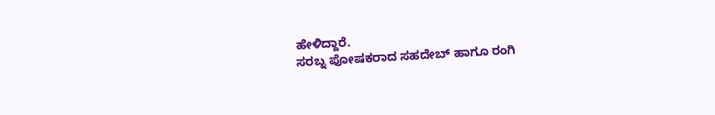ಹೇಳಿದ್ದಾರೆ.
ಸರಬ್ನ ಪೋಷಕರಾದ ಸಹದೇಬ್ ಹಾಗೂ ರಂಗಿ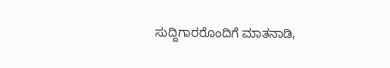ಸುದ್ದಿಗಾರರೊಂದಿಗೆ ಮಾತನಾಡಿ,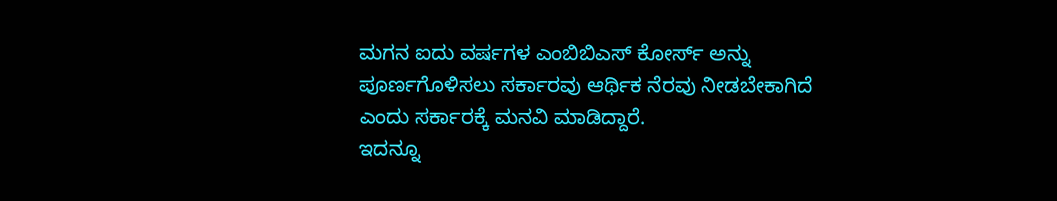ಮಗನ ಐದು ವರ್ಷಗಳ ಎಂಬಿಬಿಎಸ್ ಕೋರ್ಸ್ ಅನ್ನು ಪೂರ್ಣಗೊಳಿಸಲು ಸರ್ಕಾರವು ಆರ್ಥಿಕ ನೆರವು ನೀಡಬೇಕಾಗಿದೆ ಎಂದು ಸರ್ಕಾರಕ್ಕೆ ಮನವಿ ಮಾಡಿದ್ದಾರೆ.
ಇದನ್ನೂ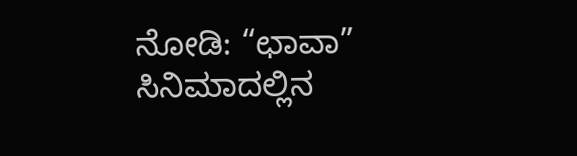ನೋಡಿ: “ಛಾವಾ” ಸಿನಿಮಾದಲ್ಲಿನ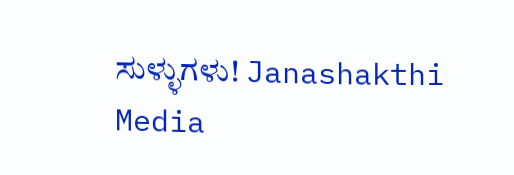ಸುಳ್ಳುಗಳು! Janashakthi Media